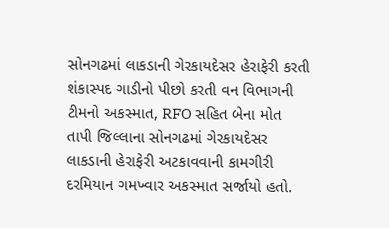સોનગઢમાં લાકડાની ગેરકાયદેસર હેરાફેરી કરતી શંકાસ્પદ ગાડીનો પીછો કરતી વન વિભાગની ટીમનો અકસ્માત, RFO સહિત બેના મોત
તાપી જિલ્લાના સોનગઢમાં ગેરકાયદેસર લાકડાની હેરાફેરી અટકાવવાની કામગીરી દરમિયાન ગમખ્વાર અકસ્માત સર્જાયો હતો.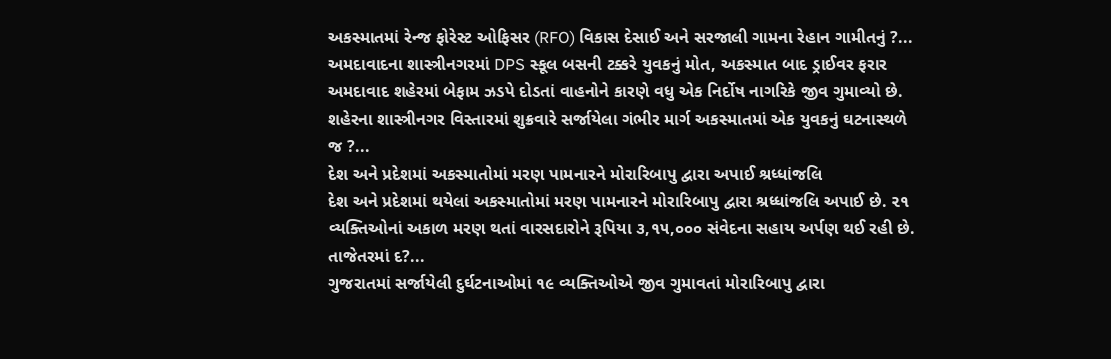અકસ્માતમાં રેન્જ ફોરેસ્ટ ઓફિસર (RFO) વિકાસ દેસાઈ અને સરજાલી ગામના રેહાન ગામીતનું ?...
અમદાવાદના શાસ્ત્રીનગરમાં DPS સ્કૂલ બસની ટક્કરે યુવકનું મોત, અકસ્માત બાદ ડ્રાઈવર ફરાર
અમદાવાદ શહેરમાં બેફામ ઝડપે દોડતાં વાહનોને કારણે વધુ એક નિર્દોષ નાગરિકે જીવ ગુમાવ્યો છે. શહેરના શાસ્ત્રીનગર વિસ્તારમાં શુક્રવારે સર્જાયેલા ગંભીર માર્ગ અકસ્માતમાં એક યુવકનું ઘટનાસ્થળે જ ?...
દેશ અને પ્રદેશમાં અકસ્માતોમાં મરણ પામનારને મોરારિબાપુ દ્વારા અપાઈ શ્રધ્ધાંજલિ
દેશ અને પ્રદેશમાં થયેલાં અકસ્માતોમાં મરણ પામનારને મોરારિબાપુ દ્વારા શ્રધ્ધાંજલિ અપાઈ છે. ૨૧ વ્યક્તિઓનાં અકાળ મરણ થતાં વારસદારોને રૂપિયા ૩,૧૫,૦૦૦ સંવેદના સહાય અર્પણ થઈ રહી છે. તાજેતરમાં દ?...
ગુજરાતમાં સર્જાયેલી દુર્ઘટનાઓમાં ૧૯ વ્યક્તિઓએ જીવ ગુમાવતાં મોરારિબાપુ દ્વારા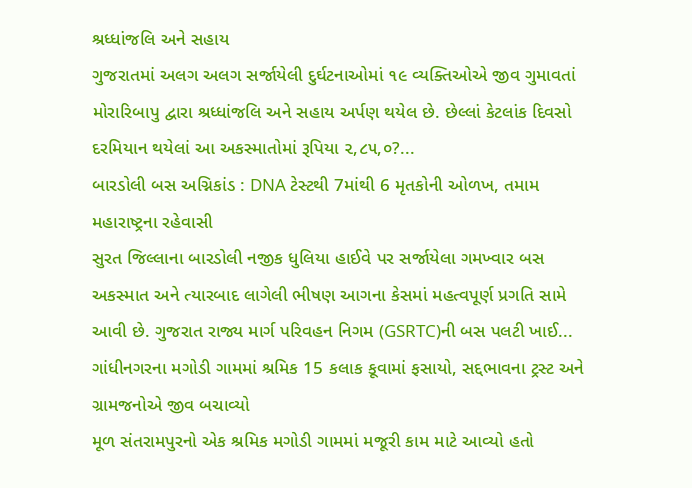શ્રધ્ધાંજલિ અને સહાય
ગુજરાતમાં અલગ અલગ સર્જાયેલી દુર્ઘટનાઓમાં ૧૯ વ્યક્તિઓએ જીવ ગુમાવતાં મોરારિબાપુ દ્વારા શ્રધ્ધાંજલિ અને સહાય અર્પણ થયેલ છે. છેલ્લાં કેટલાંક દિવસો દરમિયાન થયેલાં આ અકસ્માતોમાં રૂપિયા ૨,૮૫,૦?...
બારડોલી બસ અગ્નિકાંડ : DNA ટેસ્ટથી 7માંથી 6 મૃતકોની ઓળખ, તમામ મહારાષ્ટ્રના રહેવાસી
સુરત જિલ્લાના બારડોલી નજીક ધુલિયા હાઈવે પર સર્જાયેલા ગમખ્વાર બસ અકસ્માત અને ત્યારબાદ લાગેલી ભીષણ આગના કેસમાં મહત્વપૂર્ણ પ્રગતિ સામે આવી છે. ગુજરાત રાજ્ય માર્ગ પરિવહન નિગમ (GSRTC)ની બસ પલટી ખાઈ...
ગાંધીનગરના મગોડી ગામમાં શ્રમિક 15 કલાક કૂવામાં ફસાયો, સદ્દભાવના ટ્રસ્ટ અને ગ્રામજનોએ જીવ બચાવ્યો
મૂળ સંતરામપુરનો એક શ્રમિક મગોડી ગામમાં મજૂરી કામ માટે આવ્યો હતો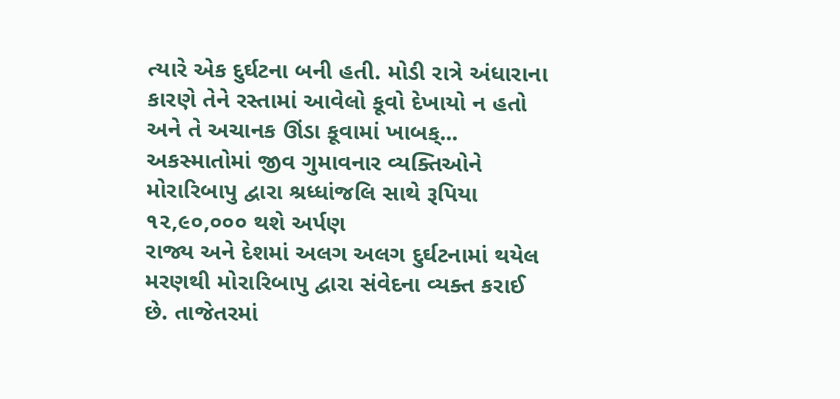ત્યારે એક દુર્ઘટના બની હતી. મોડી રાત્રે અંધારાના કારણે તેને રસ્તામાં આવેલો કૂવો દેખાયો ન હતો અને તે અચાનક ઊંડા કૂવામાં ખાબક્...
અકસ્માતોમાં જીવ ગુમાવનાર વ્યક્તિઓને મોરારિબાપુ દ્વારા શ્રધ્ધાંજલિ સાથે રૂપિયા ૧૨,૯૦,૦૦૦ થશે અર્પણ
રાજ્ય અને દેશમાં અલગ અલગ દુર્ઘટનામાં થયેલ મરણથી મોરારિબાપુ દ્વારા સંવેદના વ્યક્ત કરાઈ છે. તાજેતરમાં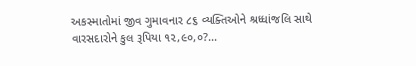અકસ્માતોમાં જીવ ગુમાવનાર ૮૬ વ્યક્તિઓને શ્રધ્ધાંજલિ સાથે વારસદારોને કુલ રૂપિયા ૧૨,૯૦,૦?...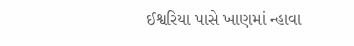ઈશ્વરિયા પાસે ખાણમાં ન્હાવા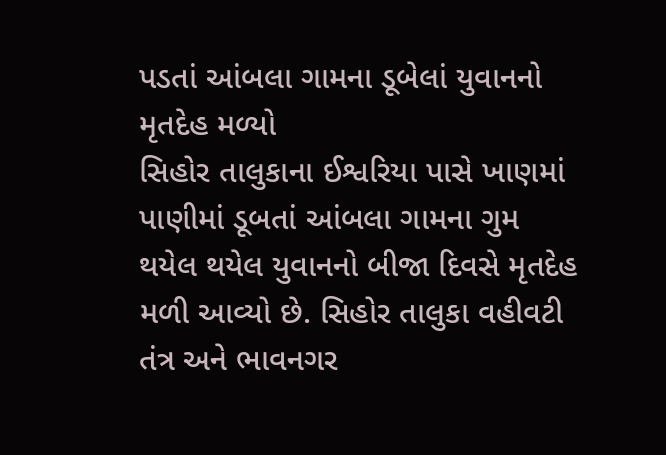પડતાં આંબલા ગામના ડૂબેલાં યુવાનનો મૃતદેહ મળ્યો
સિહોર તાલુકાના ઈશ્વરિયા પાસે ખાણમાં પાણીમાં ડૂબતાં આંબલા ગામના ગુમ થયેલ થયેલ યુવાનનો બીજા દિવસે મૃતદેહ મળી આવ્યો છે. સિહોર તાલુકા વહીવટી તંત્ર અને ભાવનગર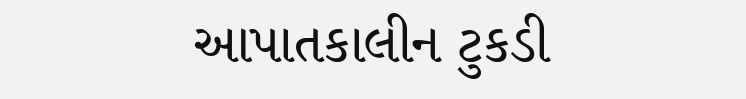આપાતકાલીન ટુકડી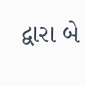દ્વારા બે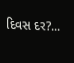દિવસ દર?...